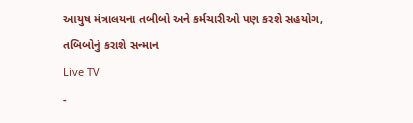આયુષ મંત્રાલયના તબીબો અને કર્મચારીઓ પણ કરશે સહયોગ, તબિબોનું કરાશે સન્માન
Live TV
-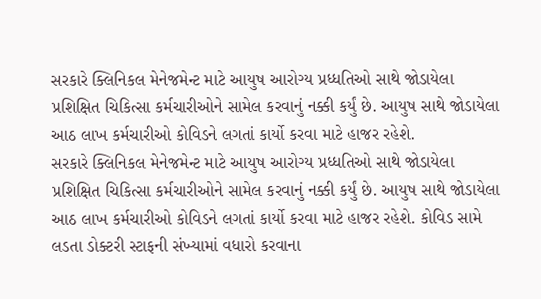સરકારે ક્લિનિકલ મેનેજમેન્ટ માટે આયુષ આરોગ્ય પ્રધ્ધતિઓ સાથે જોડાયેલા પ્રશિક્ષિત ચિકિત્સા કર્મચારીઓને સામેલ કરવાનું નક્કી કર્યું છે. આયુષ સાથે જોડાયેલા આઠ લાખ કર્મચારીઓ કોવિડને લગતાં કાર્યો કરવા માટે હાજર રહેશે.
સરકારે ક્લિનિકલ મેનેજમેન્ટ માટે આયુષ આરોગ્ય પ્રધ્ધતિઓ સાથે જોડાયેલા પ્રશિક્ષિત ચિકિત્સા કર્મચારીઓને સામેલ કરવાનું નક્કી કર્યું છે. આયુષ સાથે જોડાયેલા આઠ લાખ કર્મચારીઓ કોવિડને લગતાં કાર્યો કરવા માટે હાજર રહેશે. કોવિડ સામે લડતા ડોક્ટરી સ્ટાફની સંખ્યામાં વધારો કરવાના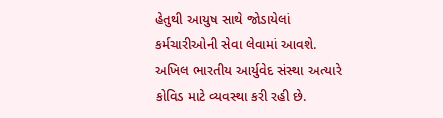હેતુથી આયુષ સાથે જોડાયેલાં કર્મચારીઓની સેવા લેવામાં આવશે. અખિલ ભારતીય આર્યુવેદ સંસ્થા અત્યારે કોવિડ માટે વ્યવસ્થા કરી રહી છે.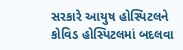સરકારે આયુષ હોસ્પિટલને કોવિડ હોસ્પિટલમાં બદલવા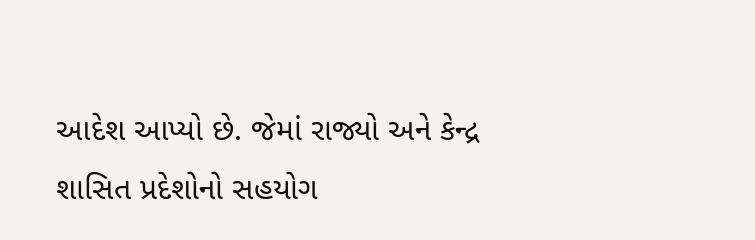આદેશ આપ્યો છે. જેમાં રાજ્યો અને કેન્દ્ર શાસિત પ્રદેશોનો સહયોગ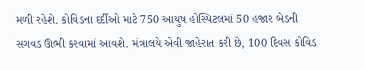મળી રહેશે. કોવિડના દર્દીઓ માટે 750 આયુષ હોસ્પિટલમાં 50 હજાર બેડની સગવડ ઊભી કરવામાં આવશે. મંત્રાલયે એવી જાહેરાત કરી છે, 100 દિવસ કોવિડ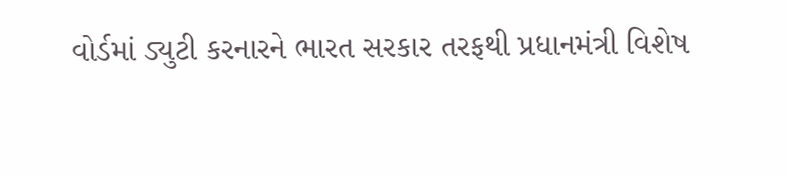વોર્ડમાં ડ્યુટી કરનારને ભારત સરકાર તરફથી પ્રધાનમંત્રી વિશેષ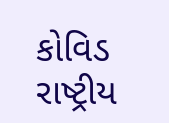કોવિડ રાષ્ટ્રીય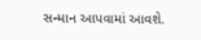સન્માન આપવામાં આવશે.